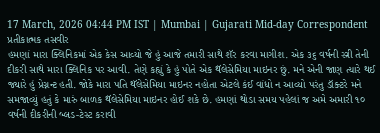17 March, 2026 04:44 PM IST | Mumbai | Gujarati Mid-day Correspondent
પ્રતીકાત્મક તસવીર
હમણાં મારા ક્લિનિકમાં એક કેસ આવ્યો જે હું આજે તમારી સાથે શૅર કરવા માગીશ. એક ૩૬ વર્ષની સ્ત્રી તેની દીકરી સાથે મારા ક્લિનિક પર આવી. તેણે કહ્યું કે હું પોતે એક થૅલેસેમિયા માઇનર છું. મને એની જાણ ત્યારે થઈ જ્યારે હું પ્રેગ્નન્ટ હતી. જોકે મારા પતિ થૅલેસેમિયા માઇનર નહોતા એટલે કંઈ વાંધો ન આવ્યો પરંતુ ડૉક્ટરે મને સમજાવ્યું હતું કે મારું બાળક થૅલેસેમિયા માઇનર હોઈ શકે છે. હમણાં થોડા સમય પહેલાં જ અમે અમારી ૧૦ વર્ષની દીકરીની બ્લડ-ટેસ્ટ કરાવી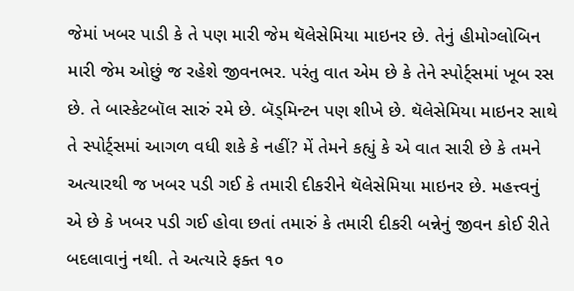જેમાં ખબર પાડી કે તે પણ મારી જેમ થૅલેસેમિયા માઇનર છે. તેનું હીમોગ્લોબિન મારી જેમ ઓછું જ રહેશે જીવનભર. પરંતુ વાત એમ છે કે તેને સ્પોર્ટ્સમાં ખૂબ રસ છે. તે બાસ્કેટબૉલ સારું રમે છે. બૅડ્મિન્ટન પણ શીખે છે. થૅલેસેમિયા માઇનર સાથે તે સ્પોર્ટ્સમાં આગળ વધી શકે કે નહીં? મેં તેમને કહ્યું કે એ વાત સારી છે કે તમને અત્યારથી જ ખબર પડી ગઈ કે તમારી દીકરીને થૅલેસેમિયા માઇનર છે. મહત્ત્વનું એ છે કે ખબર પડી ગઈ હોવા છતાં તમારું કે તમારી દીકરી બન્નેનું જીવન કોઈ રીતે બદલાવાનું નથી. તે અત્યારે ફક્ત ૧૦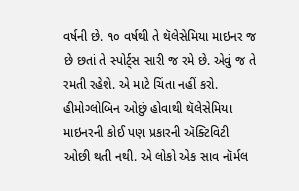વર્ષની છે. ૧૦ વર્ષથી તે થૅલેસેમિયા માઇનર જ છે છતાં તે સ્પોર્ટ્સ સારી જ રમે છે. એવું જ તે રમતી રહેશે. એ માટે ચિંતા નહીં કરો. હીમોગ્લોબિન ઓછું હોવાથી થૅલેસેમિયા માઇનરની કોઈ પણ પ્રકારની ઍક્ટિવિટી ઓછી થતી નથી. એ લોકો એક સાવ નૉર્મલ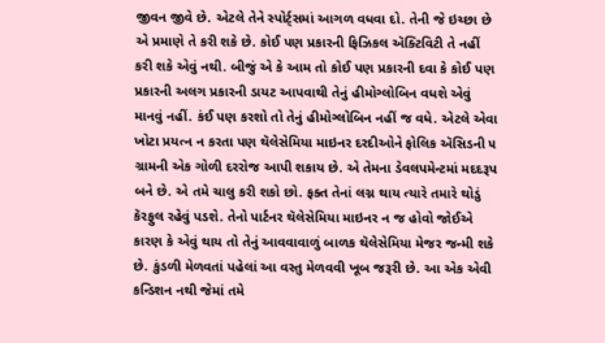જીવન જીવે છે. એટલે તેને સ્પોર્ટ્સમાં આગળ વધવા દો. તેની જે ઇચ્છા છે એ પ્રમાણે તે કરી શકે છે. કોઈ પણ પ્રકારની ફિઝિકલ ઍક્ટિવિટી તે નહીં કરી શકે એવું નથી. બીજું એ કે આમ તો કોઈ પણ પ્રકારની દવા કે કોઈ પણ પ્રકારની અલગ પ્રકારની ડાયટ આપવાથી તેનું હીમોગ્લોબિન વધશે એવું માનવું નહીં. કંઈ પણ કરશો તો તેનું હીમોગ્લોબિન નહીં જ વધે. એટલે એવા ખોટા પ્રયત્ન ન કરતા પણ થૅલેસેમિયા માઇનર દરદીઓને ફોલિક ઍસિડની ૫ ગ્રામની એક ગોળી દરરોજ આપી શકાય છે. એ તેમના ડેવલપમેન્ટમાં મદદરૂપ બને છે. એ તમે ચાલુ કરી શકો છો. ફક્ત તેનાં લગ્ન થાય ત્યારે તમારે થોડું કૅરફુલ રહેવું પડશે. તેનો પાર્ટનર થૅલેસેમિયા માઇનર ન જ હોવો જોઈએ કારણ કે એવું થાય તો તેનું આવવાવાળું બાળક થૅલેસેમિયા મેજર જન્મી શકે છે. કુંડળી મેળવતાં પહેલાં આ વસ્તુ મેળવવી ખૂબ જરૂરી છે. આ એક એવી કન્ડિશન નથી જેમાં તમે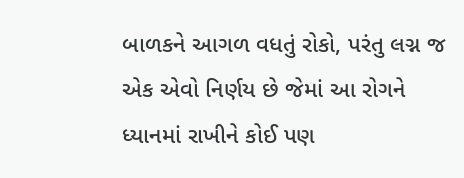બાળકને આગળ વધતું રોકો, પરંતુ લગ્ન જ એક એવો નિર્ણય છે જેમાં આ રોગને ધ્યાનમાં રાખીને કોઈ પણ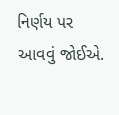નિર્ણય પર આવવું જોઈએ.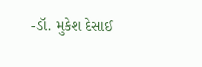-ડૉ. મુકેશ દેસાઈ